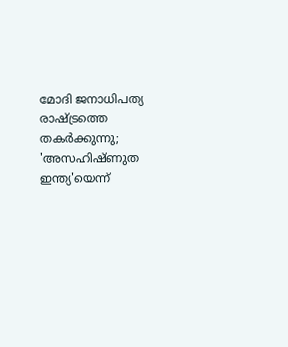മോദി ജനാധിപത്യ രാഷ്ട്രത്തെ തകര്‍ക്കുന്നു; 'അസഹിഷ്ണുത ഇന്ത്യ'യെന്ന്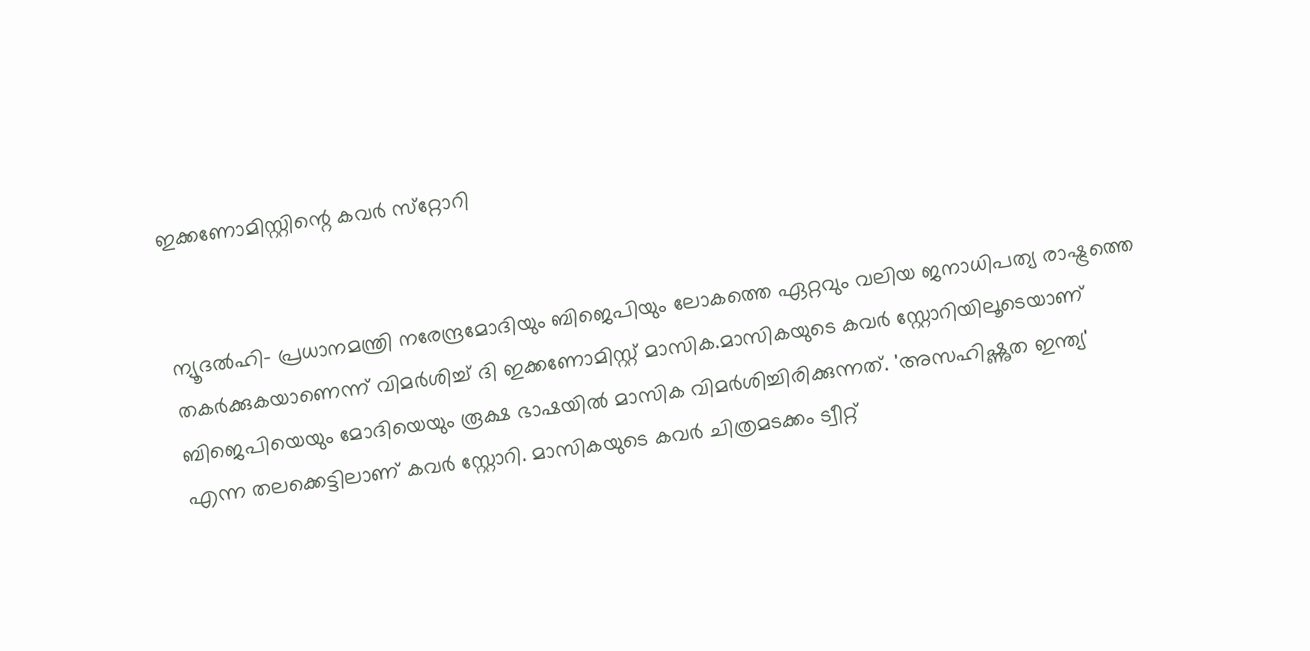ഇക്കണോമിസ്റ്റിന്റെ കവര്‍ സ്‌റ്റോറി


ന്യൂദല്‍ഹി- പ്രധാനമന്ത്രി നരേന്ദ്രമോദിയും ബിജെപിയും ലോകത്തെ ഏറ്റവും വലിയ ജനാധിപത്യ രാഷ്ട്രത്തെ തകര്‍ക്കുകയാണെന്ന് വിമര്‍ശിച്ച് ദി ഇക്കണോമിസ്റ്റ് മാസിക.മാസികയുടെ കവര്‍ സ്റ്റോറിയിലൂടെയാണ് ബിജെപിയെയും മോദിയെയും രൂക്ഷ ഭാഷയില്‍ മാസിക വിമര്‍ശിച്ചിരിക്കുന്നത്. 'അസഹിഷ്ണുത ഇന്ത്യ' എന്ന തലക്കെട്ടിലാണ് കവര്‍ സ്റ്റോറി. മാസികയുടെ കവര്‍ ചിത്രമടക്കം ട്വീറ്റ്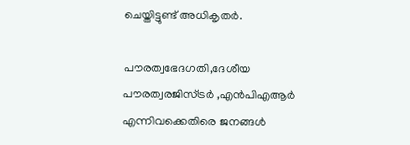ചെയ്തിട്ടുണ്ട് അധികൃതര്‍.

പൗരത്വഭേദഗതി,ദേശീയ പൗരത്വരജിസ്ട്രര്‍ ,എന്‍പിഎആര്‍ എന്നിവക്കെതിരെ ജനങ്ങള്‍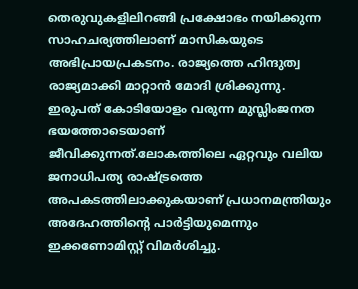തെരുവുകളിലിറങ്ങി പ്രക്ഷോഭം നയിക്കുന്ന സാഹചര്യത്തിലാണ് മാസികയുടെ അഭിപ്രായപ്രകടനം. രാജ്യത്തെ ഹിന്ദുത്വ രാജ്യമാക്കി മാറ്റാന്‍ മോദി ശ്രിക്കുന്നു. ഇരുപത് കോടിയോളം വരുന്ന മുസ്ലിംജനത ഭയത്തോടെയാണ് ജീവിക്കുന്നത്.ലോകത്തിലെ ഏറ്റവും വലിയ ജനാധിപത്യ രാഷ്ട്രത്തെ അപകടത്തിലാക്കുകയാണ് പ്രധാനമന്ത്രിയും അദേഹത്തിന്റെ പാര്‍ട്ടിയുമെന്നും ഇക്കണോമിസ്റ്റ് വിമര്‍ശിച്ചു.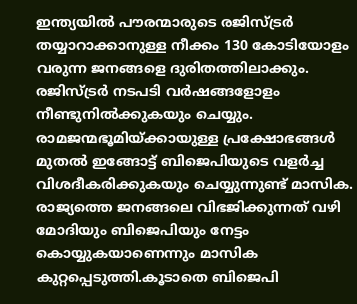ഇന്ത്യയില്‍ പൗരന്മാരുടെ രജിസ്ട്രര്‍ തയ്യാറാക്കാനുള്ള നീക്കം 130 കോടിയോളം വരുന്ന ജനങ്ങളെ ദുരിതത്തിലാക്കും. രജിസ്ട്രര്‍ നടപടി വര്‍ഷങ്ങളോളം നീണ്ടുനില്‍ക്കുകയും ചെയ്യും. രാമജന്മഭൂമിയ്ക്കായുള്ള പ്രക്ഷോഭങ്ങള്‍ മുതല്‍ ഇങ്ങോട്ട് ബിജെപിയുടെ വളര്‍ച്ച വിശദീകരിക്കുകയും ചെയ്യുന്നുണ്ട് മാസിക. രാജ്യത്തെ ജനങ്ങലെ വിഭജിക്കുന്നത് വഴി മോദിയും ബിജെപിയും നേട്ടം കൊയ്യുകയാണെന്നും മാസിക കുറ്റപ്പെടുത്തി.കൂടാതെ ബിജെപി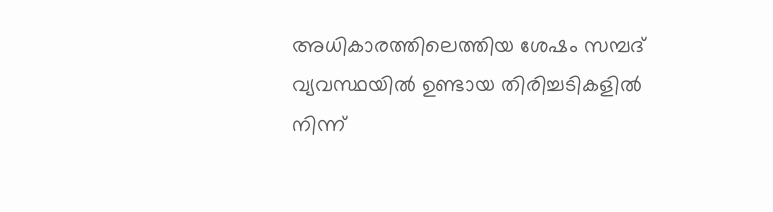അധികാരത്തിലെത്തിയ ശേഷം സമ്പദ് വ്യവസ്ഥയില്‍ ഉണ്ടായ തിരിച്ചടികളില്‍ നിന്ന്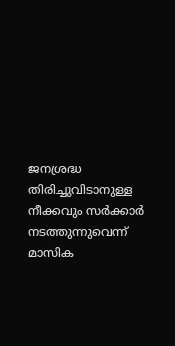ജനശ്രദ്ധ തിരിച്ചുവിടാനുള്ള നീക്കവും സര്‍ക്കാര്‍ നടത്തുന്നുവെന്ന് മാസിക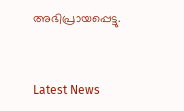അഭിപ്രായപ്പെട്ടു.


Latest News